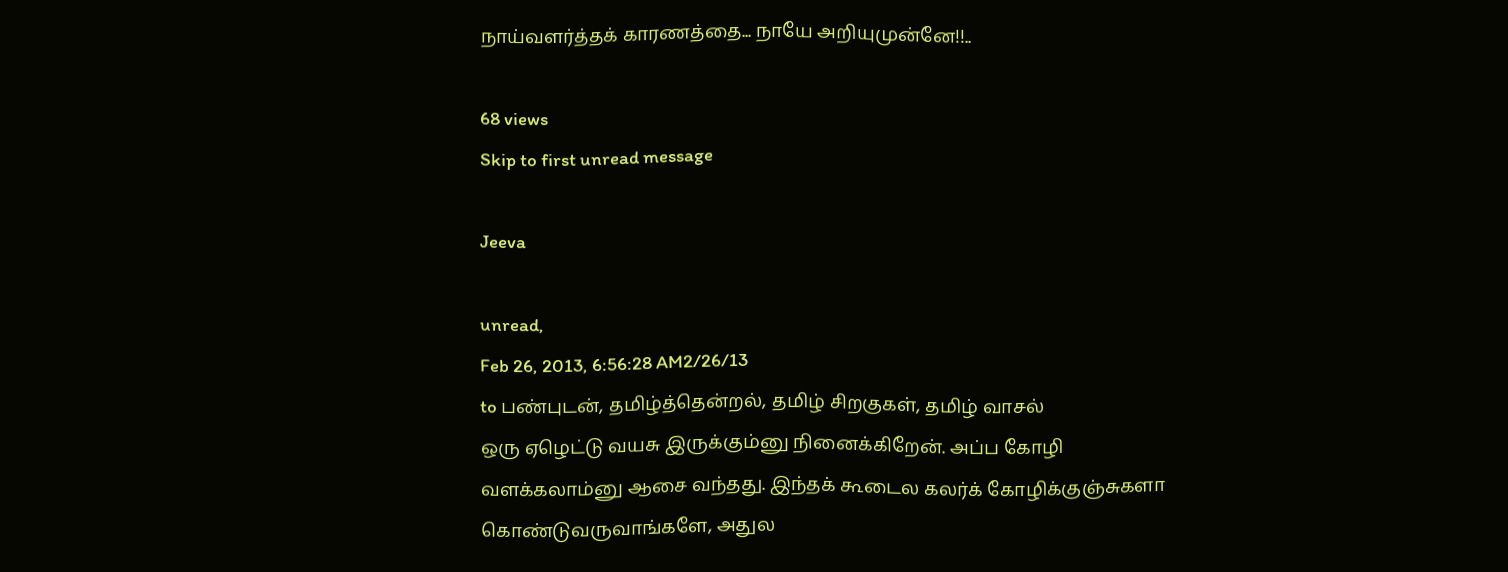நாய்வளர்த்தக் காரணத்தை... நாயே அறியுமுன்னே!!..

68 views
Skip to first unread message

Jeeva

unread,
Feb 26, 2013, 6:56:28 AM2/26/13
to பண்புடன், தமிழ்த்தென்றல், தமிழ் சிறகுகள், தமிழ் வாசல்
ஒரு ஏழெட்டு வயசு இருக்கும்னு நினைக்கிறேன். அப்ப கோழி வளக்கலாம்னு ஆசை வந்தது. இந்தக் கூடைல கலர்க் கோழிக்குஞ்சுகளா கொண்டுவருவாங்களே, அதுல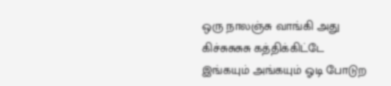ஒரு நாலஞ்சு வாங்கி அது கிச்சுசுசுசு கத்திக்கிட்டே இங்கயும் அங்கயும் ஓடி போடுற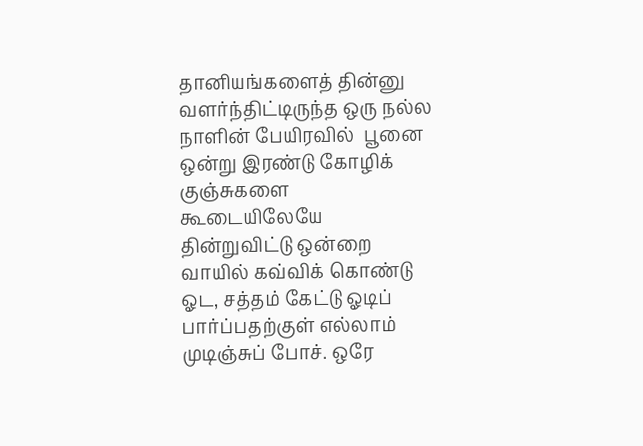தானியங்களைத் தின்னு வளர்ந்திட்டிருந்த ஒரு நல்ல நாளின் பேயிரவில்  பூனை ஒன்று இரண்டு கோழிக் குஞ்சுகளை கூடையிலேயே தின்றுவிட்டு ஒன்றை வாயில் கவ்விக் கொண்டு ஓட, சத்தம் கேட்டு ஓடிப் பார்ப்பதற்குள் எல்லாம் முடிஞ்சுப் போச். ஒரே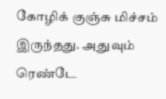கோழிக் குஞ்சு மிச்சம் இருந்தது. அதுவும் ரெண்டே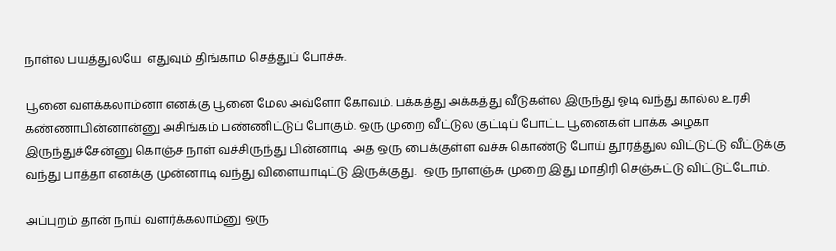நாள்ல பயத்துலயே  எதுவும் திங்காம செத்துப் போச்சு.

பூனை வளக்கலாம்னா எனக்கு பூனை மேல அவ்ளோ கோவம். பக்கத்து அக்கத்து வீடுகள்ல இருந்து ஓடி வந்து கால்ல உரசி கண்ணாபின்னான்னு அசிங்கம் பண்ணிட்டுப் போகும். ஒரு முறை வீட்டுல குட்டிப் போட்ட பூனைகள் பாக்க அழகா இருந்துச்சேன்னு கொஞ்ச நாள் வச்சிருந்து பின்னாடி  அத ஒரு பைக்குள்ள வச்சு கொண்டு போய் தூரத்துல விட்டுட்டு வீட்டுக்கு வந்து பாத்தா எனக்கு முன்னாடி வந்து விளையாடிட்டு இருக்குது.  ஒரு நாளஞ்சு முறை இது மாதிரி செஞ்சுட்டு விட்டுட்டோம்.

அப்புறம் தான் நாய் வளர்க்கலாம்னு ஒரு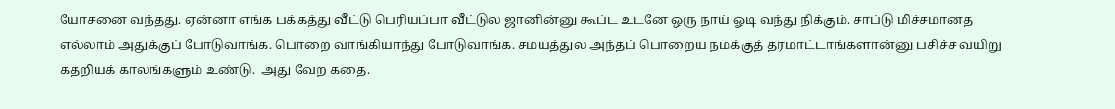யோசனை வந்தது. ஏன்னா எங்க பக்கத்து வீட்டு பெரியப்பா வீட்டுல ஜானின்னு கூப்ட உடனே ஒரு நாய் ஓடி வந்து நிக்கும். சாப்டு மிச்சமானத எல்லாம் அதுக்குப் போடுவாங்க. பொறை வாங்கியாந்து போடுவாங்க. சமயத்துல அந்தப் பொறைய நமக்குத் தரமாட்டாங்களான்னு பசிச்ச வயிறு கதறியக் காலங்களும் உண்டு.  அது வேற கதை.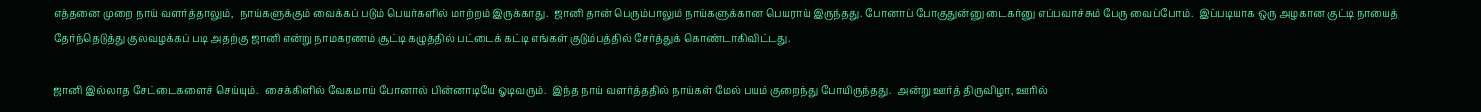எத்தனை முறை நாய் வளர்த்தாலும்,  நாய்களுக்கும் வைக்கப் படும் பெயர்களில் மாற்றம் இருக்காது.  ஜானி தான் பெரும்பாலும் நாய்களுக்கான பெயராய் இருந்தது. போனாப் போகுதுன்னு டைகர்னு எப்பவாச்சும் பேரு வைப்போம்.  இப்படியாக ஒரு அழகான குட்டி நாயைத் தேர்ந்தெடுத்து குலவழக்கப் படி அதற்கு ஜானி என்று நாமகரணம் சூட்டி கழுத்தில் பட்டைக் கட்டி எங்கள் குடும்பத்தில் சேர்த்துக் கொண்டாகிவிட்டது.

ஜானி இல்லாத சேட்டைகளைச் செய்யும்.  சைக்கிளில் வேகமாய் போனால் பின்னாடியே ஓடிவரும்.  இந்த நாய் வளர்த்ததில் நாய்கள் மேல் பயம் குறைந்து போயிருந்தது.  அன்று ஊர்த் திருவிழா, ஊரில்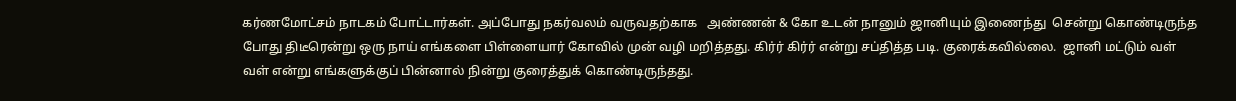கர்ணமோட்சம் நாடகம் போட்டார்கள். அப்போது நகர்வலம் வருவதற்காக   அண்ணன் & கோ உடன் நானும் ஜானியும் இணைந்து  சென்று கொண்டிருந்த போது திடீரென்று ஒரு நாய் எங்களை பிள்ளையார் கோவில் முன் வழி மறித்தது. கிர்ர் கிர்ர் என்று சப்தித்த படி. குரைக்கவில்லை.  ஜானி மட்டும் வள் வள் என்று எங்களுக்குப் பின்னால் நின்று குரைத்துக் கொண்டிருந்தது.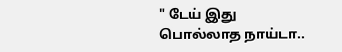" டேய் இது பொல்லாத நாய்டா..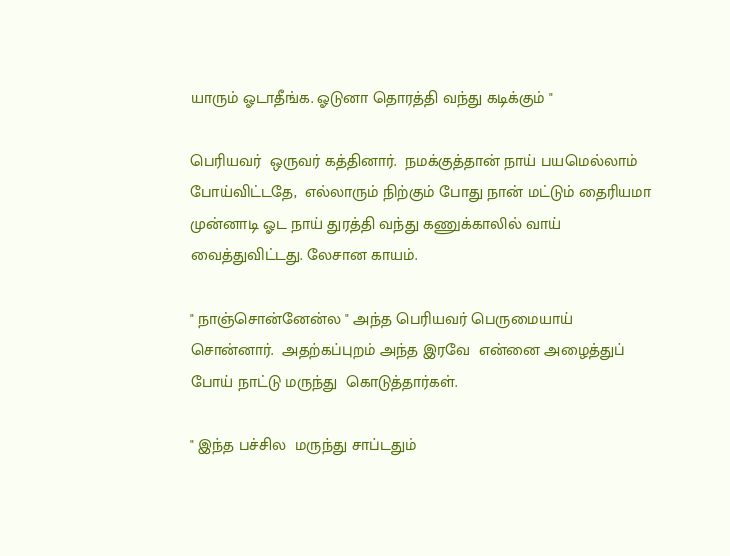யாரும் ஓடாதீங்க. ஓடுனா தொரத்தி வந்து கடிக்கும் "

பெரியவர்  ஒருவர் கத்தினார்.  நமக்குத்தான் நாய் பயமெல்லாம் போய்விட்டதே,  எல்லாரும் நிற்கும் போது நான் மட்டும் தைரியமா முன்னாடி ஓட நாய் துரத்தி வந்து கணுக்காலில் வாய் வைத்துவிட்டது. லேசான காயம்.

" நாஞ்சொன்னேன்ல " அந்த பெரியவர் பெருமையாய் சொன்னார்.  அதற்கப்புறம் அந்த இரவே  என்னை அழைத்துப் போய் நாட்டு மருந்து  கொடுத்தார்கள்.

" இந்த பச்சில  மருந்து சாப்டதும்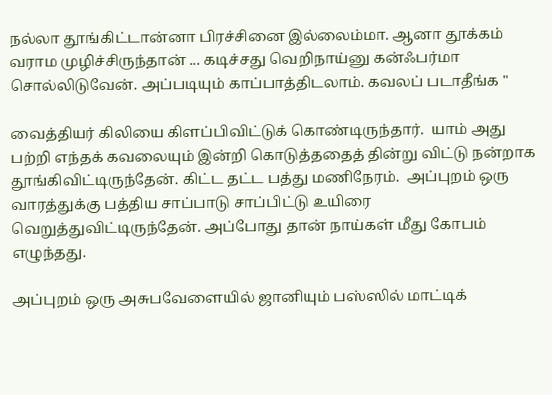நல்லா தூங்கிட்டான்னா பிரச்சினை இல்லைம்மா. ஆனா தூக்கம் வராம முழிச்சிருந்தான் ... கடிச்சது வெறிநாய்னு கன்ஃபர்மா சொல்லிடுவேன். அப்படியும் காப்பாத்திடலாம். கவலப் படாதீங்க "

வைத்தியர் கிலியை கிளப்பிவிட்டுக் கொண்டிருந்தார்.  யாம் அது பற்றி எந்தக் கவலையும் இன்றி கொடுத்ததைத் தின்று விட்டு நன்றாக தூங்கிவிட்டிருந்தேன். கிட்ட தட்ட பத்து மணிநேரம்.  அப்புறம் ஒரு வாரத்துக்கு பத்திய சாப்பாடு சாப்பிட்டு உயிரை வெறுத்துவிட்டிருந்தேன். அப்போது தான் நாய்கள் மீது கோபம் எழுந்தது.

அப்புறம் ஒரு அசுபவேளையில் ஜானியும் பஸ்ஸில் மாட்டிக்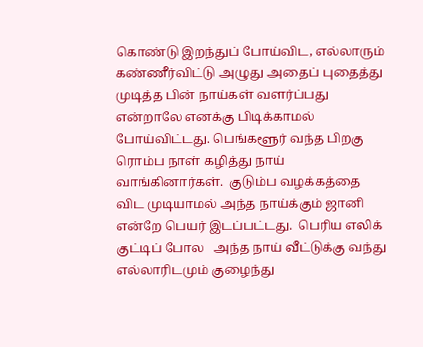கொண்டு இறந்துப் போய்விட, எல்லாரும் கண்ணீர்விட்டு அழுது அதைப் புதைத்து முடித்த பின் நாய்கள் வளர்ப்பது என்றாலே எனக்கு பிடிக்காமல் போய்விட்டது. பெங்களூர் வந்த பிறகு ரொம்ப நாள் கழித்து நாய் வாங்கினார்கள்.  குடும்ப வழக்கத்தை விட முடியாமல் அந்த நாய்க்கும் ஜானி என்றே பெயர் இடப்பட்டது.  பெரிய எலிக் குட்டிப் போல   அந்த நாய் வீட்டுக்கு வந்து எல்லாரிடமும் குழைந்து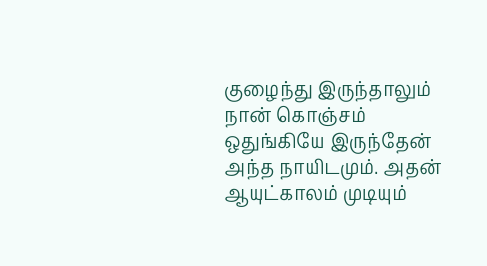குழைந்து இருந்தாலும் நான் கொஞ்சம் ஒதுங்கியே இருந்தேன் அந்த நாயிடமும். அதன் ஆயுட்காலம் முடியும்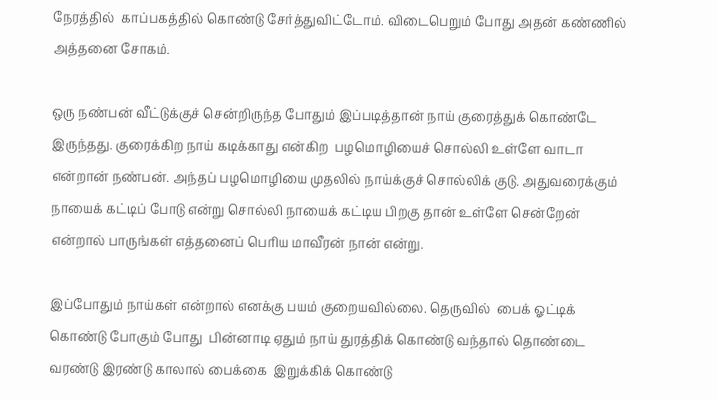நேரத்தில்  காப்பகத்தில் கொண்டு சேர்த்துவிட்டோம். விடைபெறும் போது அதன் கண்ணில் அத்தனை சோகம்.

ஒரு நண்பன் வீட்டுக்குச் சென்றிருந்த போதும் இப்படித்தான் நாய் குரைத்துக் கொண்டே இருந்தது. குரைக்கிற நாய் கடிக்காது என்கிற  பழமொழியைச் சொல்லி உள்ளே வாடா என்றான் நண்பன். அந்தப் பழமொழியை முதலில் நாய்க்குச் சொல்லிக் குடு. அதுவரைக்கும் நாயைக் கட்டிப் போடு என்று சொல்லி நாயைக் கட்டிய பிறகு தான் உள்ளே சென்றேன் என்றால் பாருங்கள் எத்தனைப் பெரிய மாவீரன் நான் என்று.

இப்போதும் நாய்கள் என்றால் எனக்கு பயம் குறையவில்லை. தெருவில்  பைக் ஓட்டிக் கொண்டு போகும் போது  பின்னாடி ஏதும் நாய் துரத்திக் கொண்டு வந்தால் தொண்டை வரண்டு இரண்டு காலால் பைக்கை  இறுக்கிக் கொண்டு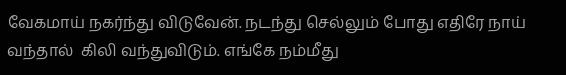வேகமாய் நகர்ந்து விடுவேன். நடந்து செல்லும் போது எதிரே நாய் வந்தால்  கிலி வந்துவிடும். எங்கே நம்மீது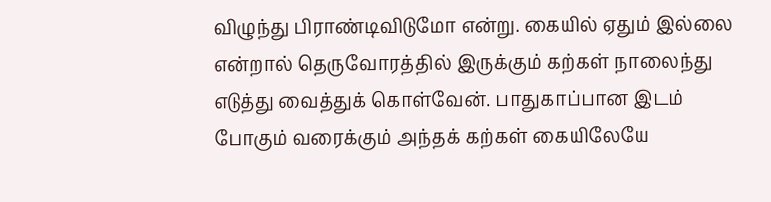விழுந்து பிராண்டிவிடுமோ என்று. கையில் ஏதும் இல்லை என்றால் தெருவோரத்தில் இருக்கும் கற்கள் நாலைந்து எடுத்து வைத்துக் கொள்வேன். பாதுகாப்பான இடம் போகும் வரைக்கும் அந்தக் கற்கள் கையிலேயே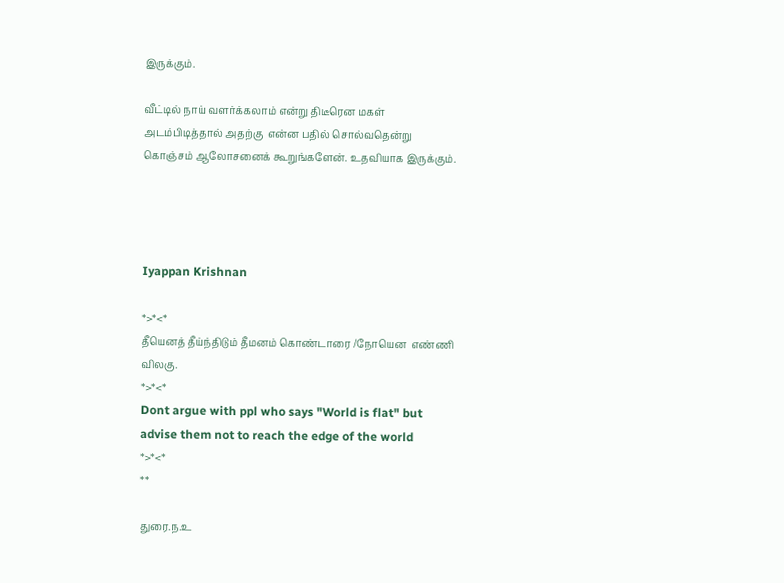இருக்கும்.

வீட்டில் நாய் வளர்க்கலாம் என்று திடீரென மகள் அடம்பிடித்தால் அதற்கு  என்ன பதில் சொல்வதென்று கொஞ்சம் ஆலோசனைக் கூறுங்களேன். உதவியாக இருக்கும்.




Iyappan Krishnan

*>*<*
தீயெனத் தீய்ந்திடும் தீமனம் கொண்டாரை /நோயென  எண்ணி விலகு.
*>*<*
Dont argue with ppl who says "World is flat" but advise them not to reach the edge of the world
*>*<*
**

துரை.ந.உ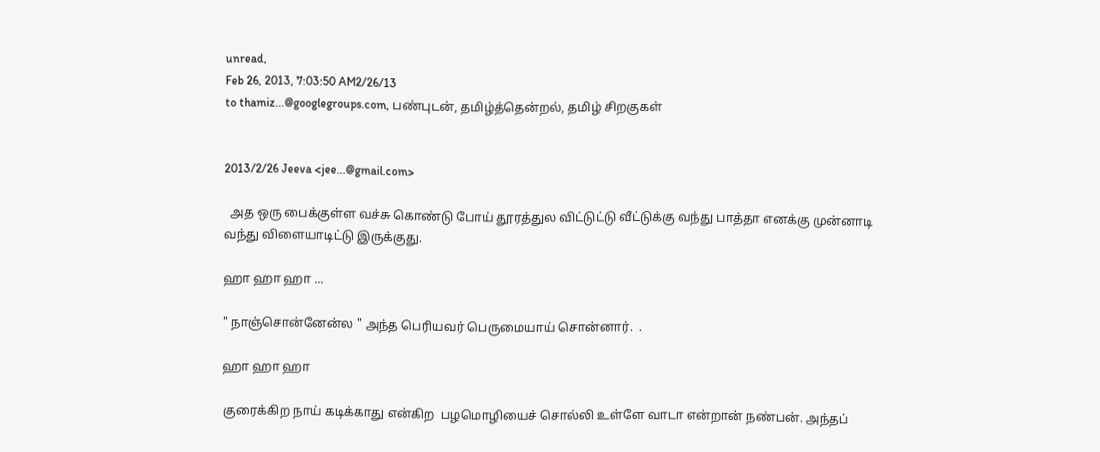unread,
Feb 26, 2013, 7:03:50 AM2/26/13
to thamiz...@googlegroups.com, பண்புடன், தமிழ்த்தென்றல், தமிழ் சிறகுகள்


2013/2/26 Jeeva <jee...@gmail.com>

  அத ஒரு பைக்குள்ள வச்சு கொண்டு போய் தூரத்துல விட்டுட்டு வீட்டுக்கு வந்து பாத்தா எனக்கு முன்னாடி வந்து விளையாடிட்டு இருக்குது.

ஹா ஹா ஹா ...

" நாஞ்சொன்னேன்ல " அந்த பெரியவர் பெருமையாய் சொன்னார்.  .

ஹா ஹா ஹா

குரைக்கிற நாய் கடிக்காது என்கிற  பழமொழியைச் சொல்லி உள்ளே வாடா என்றான் நண்பன். அந்தப்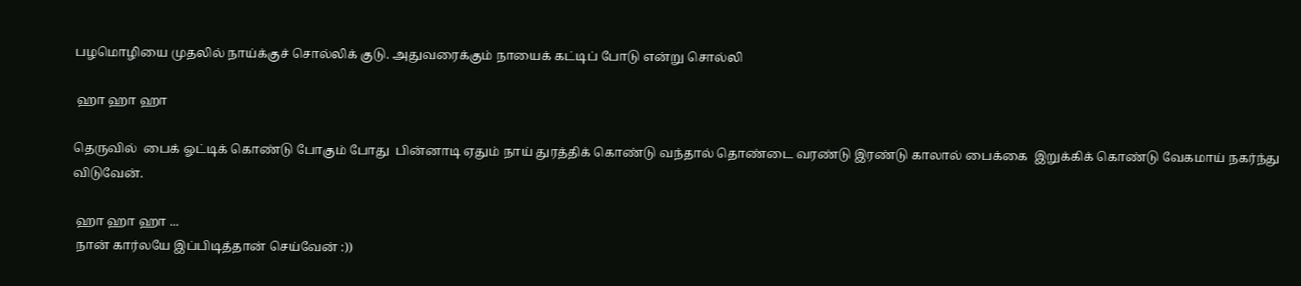பழமொழியை முதலில் நாய்க்குச் சொல்லிக் குடு. அதுவரைக்கும் நாயைக் கட்டிப் போடு என்று சொல்லி

 ஹா ஹா ஹா

தெருவில்  பைக் ஓட்டிக் கொண்டு போகும் போது  பின்னாடி ஏதும் நாய் துரத்திக் கொண்டு வந்தால் தொண்டை வரண்டு இரண்டு காலால் பைக்கை  இறுக்கிக் கொண்டு வேகமாய் நகர்ந்து விடுவேன்.

 ஹா ஹா ஹா ...
 நான் கார்லயே இப்பிடித்தான் செய்வேன் :))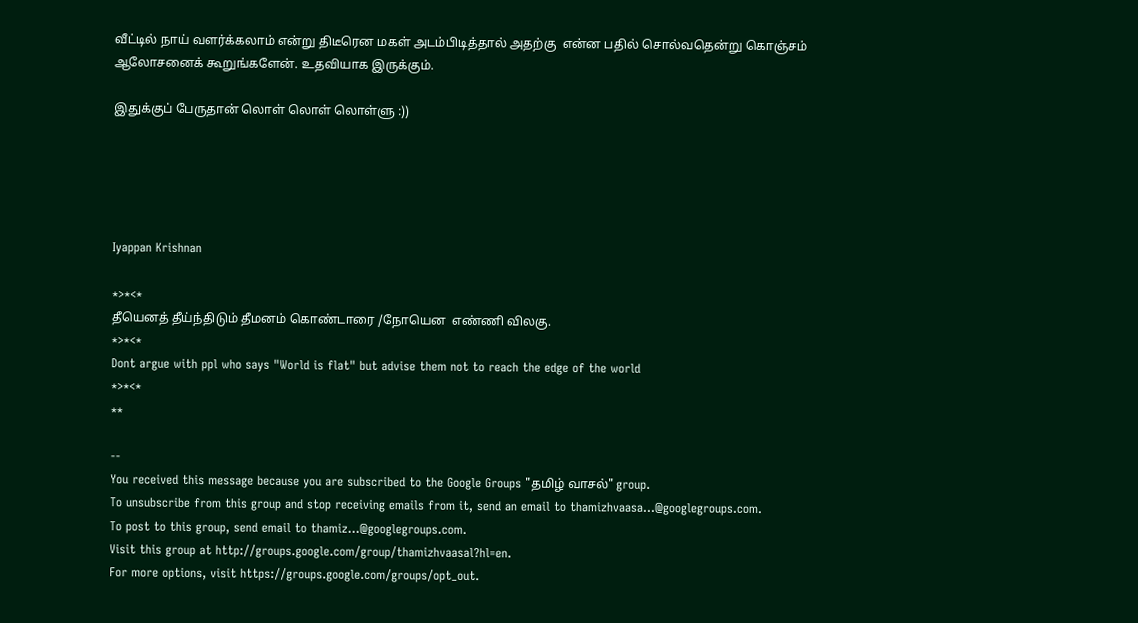வீட்டில் நாய் வளர்க்கலாம் என்று திடீரென மகள் அடம்பிடித்தால் அதற்கு  என்ன பதில் சொல்வதென்று கொஞ்சம் ஆலோசனைக் கூறுங்களேன். உதவியாக இருக்கும்.

இதுக்குப் பேருதான் லொள் லொள் லொள்ளு :))





Iyappan Krishnan

*>*<*
தீயெனத் தீய்ந்திடும் தீமனம் கொண்டாரை /நோயென  எண்ணி விலகு.
*>*<*
Dont argue with ppl who says "World is flat" but advise them not to reach the edge of the world
*>*<*
**

--
You received this message because you are subscribed to the Google Groups "தமிழ் வாசல்" group.
To unsubscribe from this group and stop receiving emails from it, send an email to thamizhvaasa...@googlegroups.com.
To post to this group, send email to thamiz...@googlegroups.com.
Visit this group at http://groups.google.com/group/thamizhvaasal?hl=en.
For more options, visit https://groups.google.com/groups/opt_out.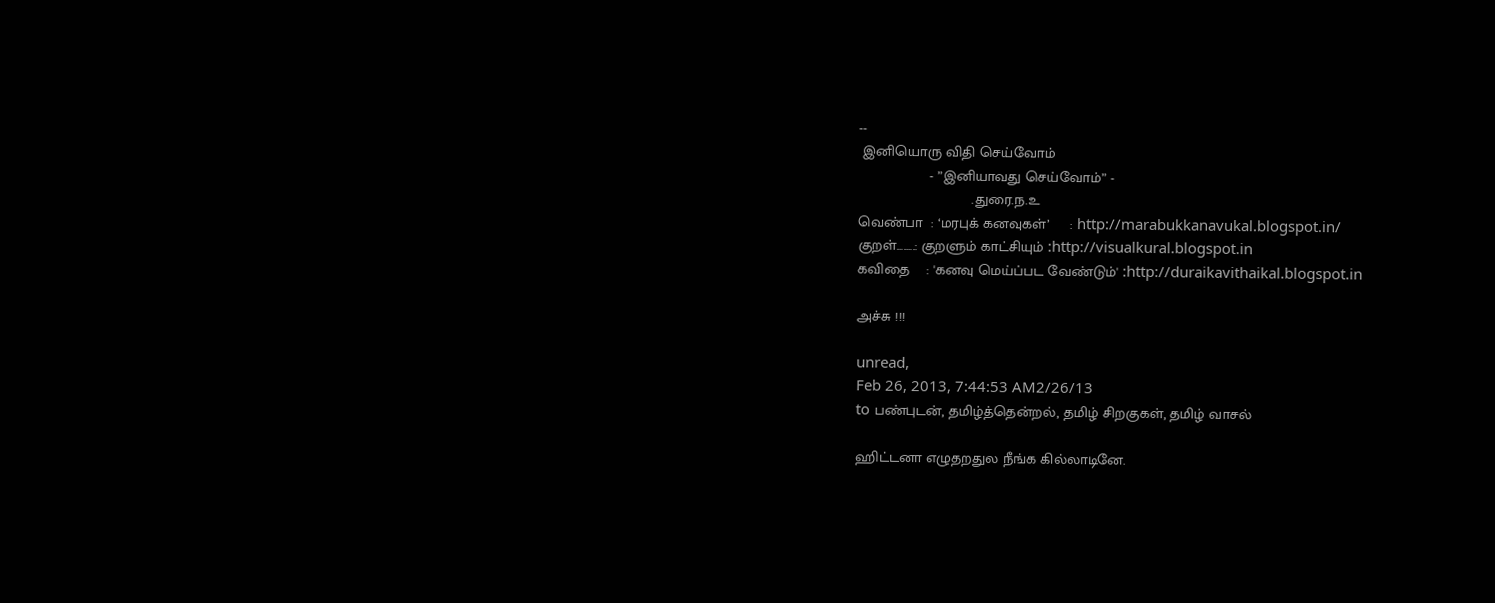--
 இனியொரு விதி செய்வோம்
                 - ”இனியாவது செய்வோம்” -
                           .துரை.ந.உ
வெண்பா  : ‘மரபுக் கனவுகள்’     : http://marabukkanavukal.blogspot.in/
குறள்........: குறளும் காட்சியும் :http://visualkural.blogspot.in
கவிதை    : 'கனவு மெய்ப்பட வேண்டும்' :http://duraikavithaikal.blogspot.in

அச்சு !!!

unread,
Feb 26, 2013, 7:44:53 AM2/26/13
to பண்புடன், தமிழ்த்தென்றல், தமிழ் சிறகுகள், தமிழ் வாசல்

ஹிட்டனா எழுதறதுல நீங்க கில்லாடினே.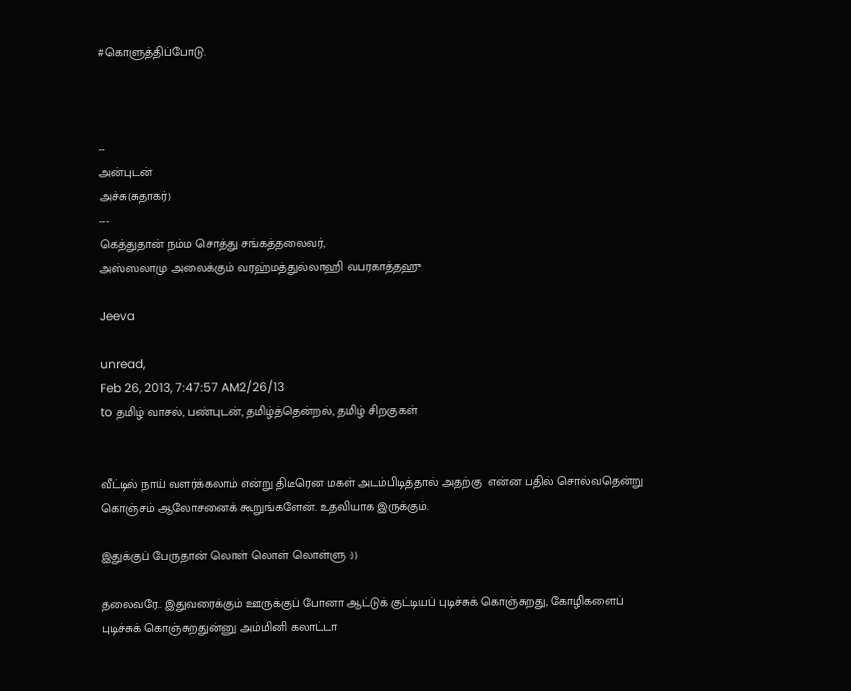#கொளுத்திப்போடு.



--
அன்புடன்
அச்சு(சுதாகர்)
---
கெத்துதான் நம்ம சொத்து சங்கத்தலைவர்,
அஸ்ஸலாமு அலைக்கும் வரஹ்மத்துல்லாஹி வபரகாத்தஹு

Jeeva

unread,
Feb 26, 2013, 7:47:57 AM2/26/13
to தமிழ் வாசல், பண்புடன், தமிழ்த்தென்றல், தமிழ் சிறகுகள்


வீட்டில் நாய் வளர்க்கலாம் என்று திடீரென மகள் அடம்பிடித்தால் அதற்கு  என்ன பதில் சொல்வதென்று கொஞ்சம் ஆலோசனைக் கூறுங்களேன். உதவியாக இருக்கும்.

இதுக்குப் பேருதான் லொள் லொள் லொள்ளு :))

தலைவரே.. இதுவரைக்கும் ஊருக்குப் போனா ஆட்டுக் குட்டியப் புடிச்சுக் கொஞ்சுறது, கோழிகளைப் புடிச்சுக் கொஞ்சுறதுன்னு அம்மினி கலாட்டா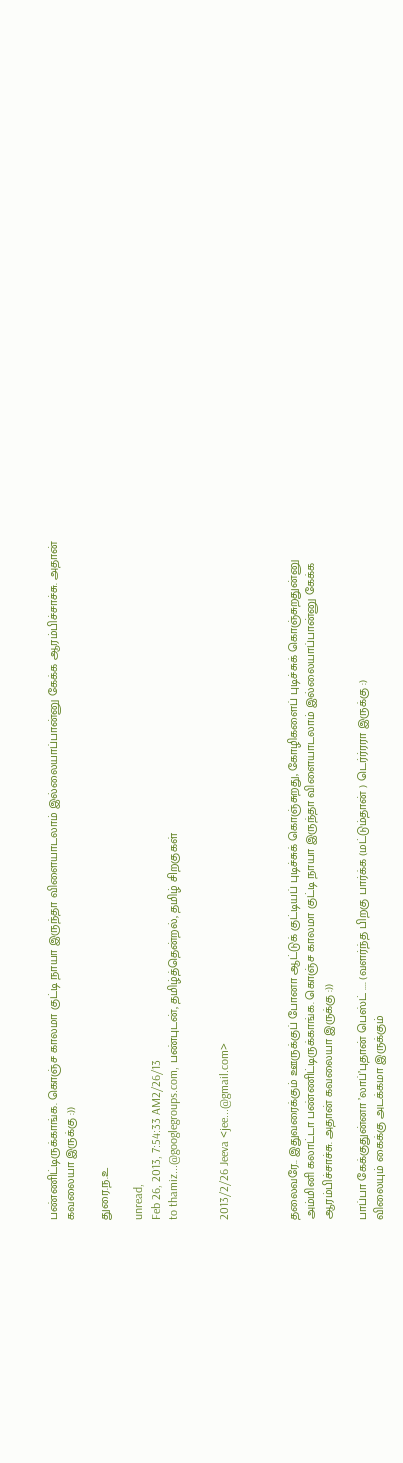பண்ணிட்டிருக்காங்க. கொஞ்ச காலமா குட்டி நாயா இருந்தா விளையாடலாம் இல்லையாப்பான்னு கேக்க ஆரம்பிச்சாச்சு. அதான் கவலையா இருக்கு :))

துரை.ந.உ

unread,
Feb 26, 2013, 7:54:33 AM2/26/13
to thamiz...@googlegroups.com, பண்புடன், தமிழ்த்தென்றல், தமிழ் சிறகுகள்


2013/2/26 Jeeva <jee...@gmail.com>



தலைவரே.. இதுவரைக்கும் ஊருக்குப் போனா ஆட்டுக் குட்டியப் புடிச்சுக் கொஞ்சுறது, கோழிகளைப் புடிச்சுக் கொஞ்சுறதுன்னு அம்மினி கலாட்டா பண்ணிட்டிருக்காங்க. கொஞ்ச காலமா குட்டி நாயா இருந்தா விளையாடலாம் இல்லையாப்பான்னு கேக்க ஆரம்பிச்சாச்சு. அதான் கவலையா இருக்கு :))

பாப்பா கேக்குதுன்னா ’லாப்’புதான் பெஸ்ட் .... (வளர்ந்த பிறகு பார்க்க (மட்டும்தான் ) டெர்ர்ரரா இருக்கு :)
விலையும் கைக்கு அடக்கமா இருக்கும்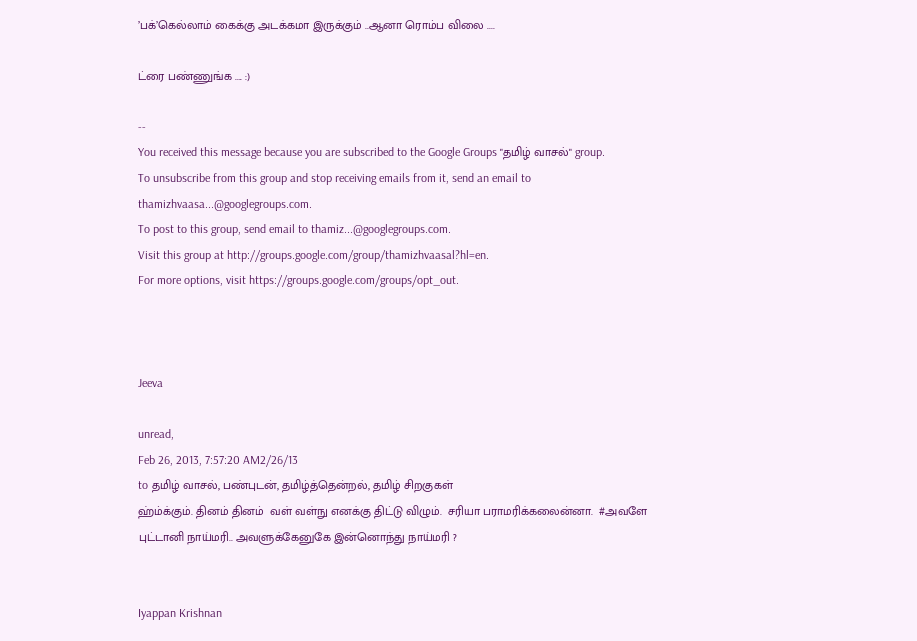’பக்’கெல்லாம் கைக்கு அடக்கமா இருக்கும் ..ஆனா ரொம்ப விலை ....

ட்ரை பண்ணுங்க .... :)

--
You received this message because you are subscribed to the Google Groups "தமிழ் வாசல்" group.
To unsubscribe from this group and stop receiving emails from it, send an email to thamizhvaasa...@googlegroups.com.
To post to this group, send email to thamiz...@googlegroups.com.
Visit this group at http://groups.google.com/group/thamizhvaasal?hl=en.
For more options, visit https://groups.google.com/groups/opt_out.



Jeeva

unread,
Feb 26, 2013, 7:57:20 AM2/26/13
to தமிழ் வாசல், பண்புடன், தமிழ்த்தென்றல், தமிழ் சிறகுகள்
ஹ்ம்க்கும். தினம் தினம்  வள் வள்நு எனக்கு திட்டு விழும்.  சரியா பராமரிக்கலைன்னா.  #அவளே புட்டானி நாய்மரி.. அவளுக்கேனுகே இன்னொந்து நாய்மரி ?


Iyappan Krishnan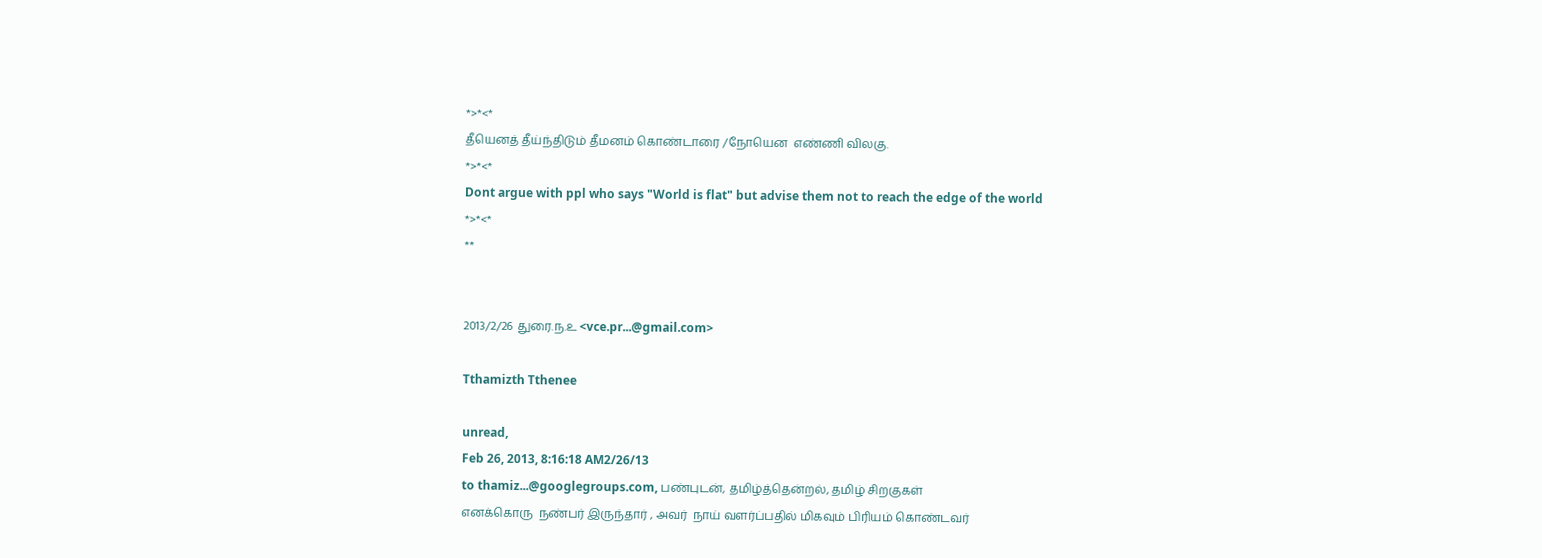*>*<*
தீயெனத் தீய்ந்திடும் தீமனம் கொண்டாரை /நோயென  எண்ணி விலகு.
*>*<*
Dont argue with ppl who says "World is flat" but advise them not to reach the edge of the world
*>*<*
**


2013/2/26 துரை.ந.உ <vce.pr...@gmail.com>

Tthamizth Tthenee

unread,
Feb 26, 2013, 8:16:18 AM2/26/13
to thamiz...@googlegroups.com, பண்புடன், தமிழ்த்தென்றல், தமிழ் சிறகுகள்
எனக்கொரு  நண்பர் இருந்தார் , அவர்  நாய் வளர்ப்பதில் மிகவும் பிரியம் கொண்டவர்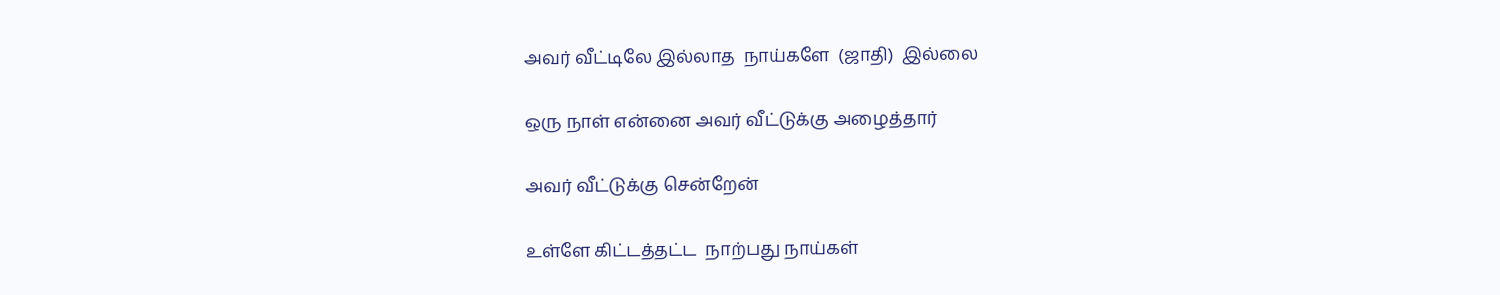அவர் வீட்டிலே இல்லாத  நாய்களே  (ஜாதி)  இல்லை

ஒரு நாள் என்னை அவர் வீட்டுக்கு அழைத்தார்

அவர் வீட்டுக்கு சென்றேன்

உள்ளே கிட்டத்தட்ட  நாற்பது நாய்கள்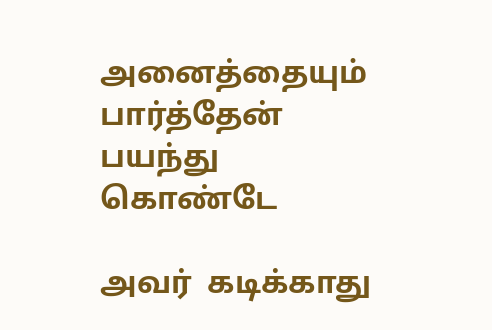அனைத்தையும் பார்த்தேன் பயந்து கொண்டே

அவர்  கடிக்காது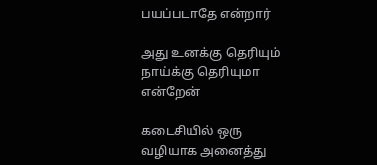பயப்படாதே என்றார்

அது உனக்கு தெரியும் நாய்க்கு தெரியுமா  என்றேன்

கடைசியில் ஒரு வழியாக அனைத்து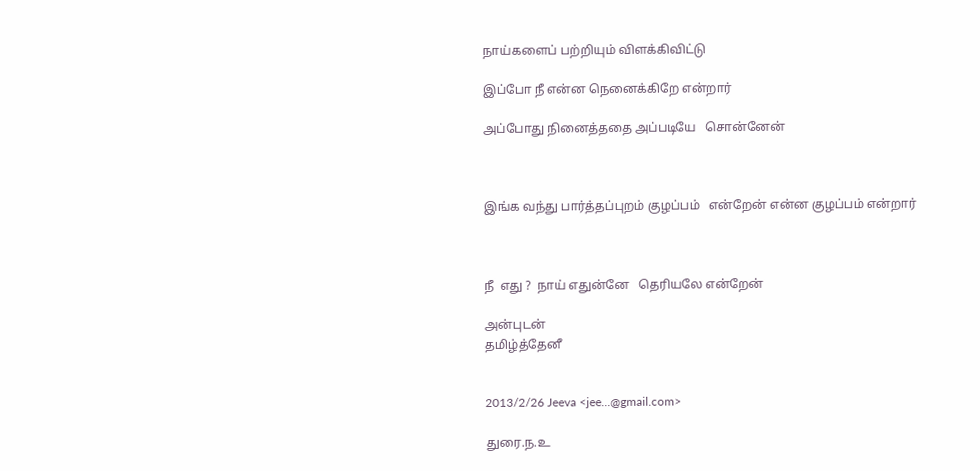நாய்களைப் பற்றியும் விளக்கிவிட்டு

இப்போ நீ என்ன நெனைக்கிறே என்றார்

அப்போது நினைத்ததை அப்படியே   சொன்னேன்



இங்க வந்து பார்த்தப்புறம் குழப்பம்   என்றேன் என்ன குழப்பம் என்றார்



நீ  எது ?  நாய் எதுன்னே   தெரியலே என்றேன்

அன்புடன்
தமிழ்த்தேனீ


2013/2/26 Jeeva <jee...@gmail.com>

துரை.ந.உ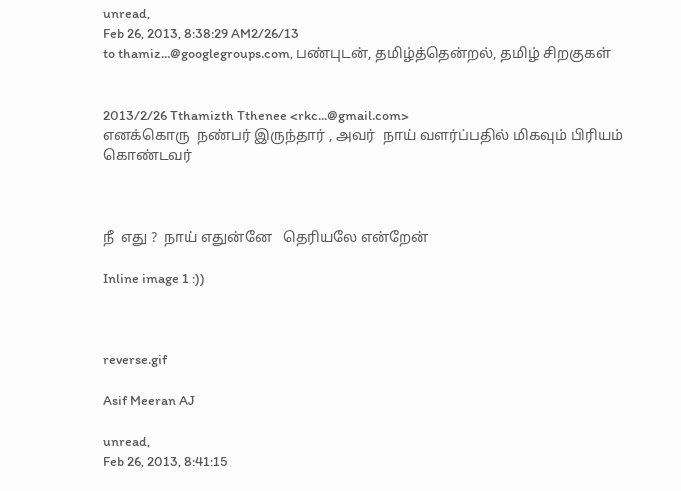unread,
Feb 26, 2013, 8:38:29 AM2/26/13
to thamiz...@googlegroups.com, பண்புடன், தமிழ்த்தென்றல், தமிழ் சிறகுகள்


2013/2/26 Tthamizth Tthenee <rkc...@gmail.com>
எனக்கொரு  நண்பர் இருந்தார் , அவர்  நாய் வளர்ப்பதில் மிகவும் பிரியம் கொண்டவர்



நீ  எது ?  நாய் எதுன்னே   தெரியலே என்றேன்

Inline image 1 :))



reverse.gif

Asif Meeran AJ

unread,
Feb 26, 2013, 8:41:15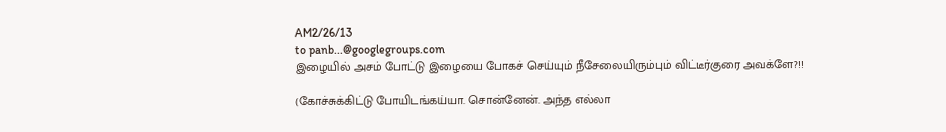AM2/26/13
to panb...@googlegroups.com
இழையில் அசம் போட்டு இழையை போகச் செய்யும் நீசேலையிரும்பும் விட்டீர்குரை அவக்ளே?!!

(கோச்சுக்கிட்டு போயிடங்கய்யா. சொன்னேன். அந்த எல்லா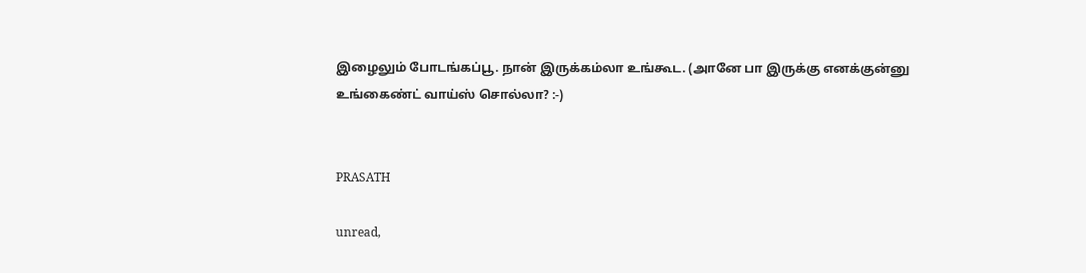இழைலும் போடங்கப்பூ. நான் இருக்கம்லா உங்கூட. (அானே பா இருக்கு எனக்குன்னு உங்கைண்ட் வாய்ஸ் சொல்லா? :-)


PRASATH

unread,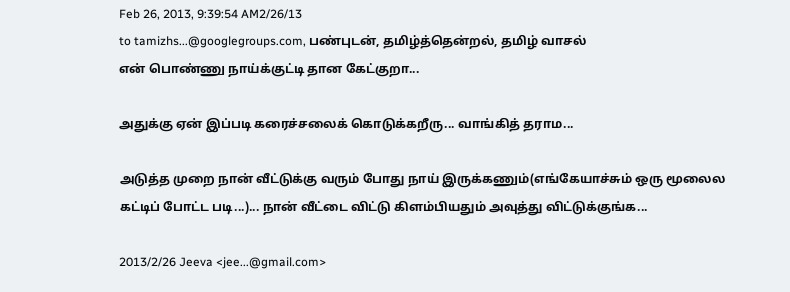Feb 26, 2013, 9:39:54 AM2/26/13
to tamizhs...@googlegroups.com, பண்புடன், தமிழ்த்தென்றல், தமிழ் வாசல்
என் பொண்ணு நாய்க்குட்டி தான கேட்குறா...

அதுக்கு ஏன் இப்படி கரைச்சலைக் கொடுக்கறீரு... வாங்கித் தராம...

அடுத்த முறை நான் வீட்டுக்கு வரும் போது நாய் இருக்கணும்(எங்கேயாச்சும் ஒரு மூலைல கட்டிப் போட்ட படி...)... நான் வீட்டை விட்டு கிளம்பியதும் அவுத்து விட்டுக்குங்க...

2013/2/26 Jeeva <jee...@gmail.com>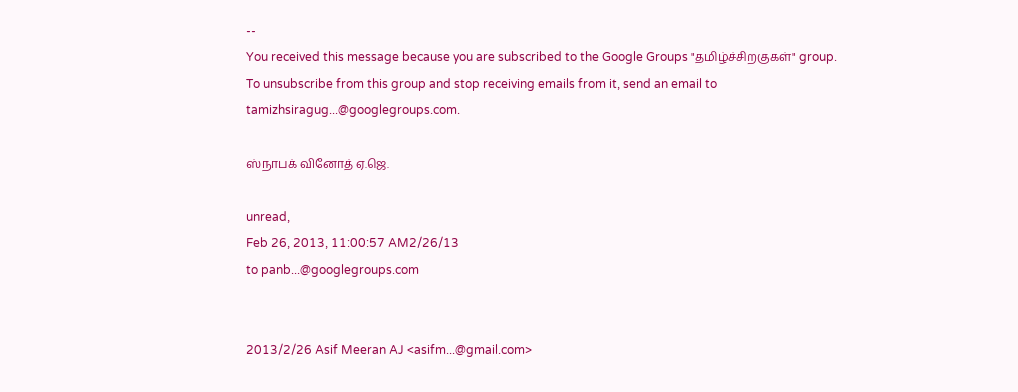--
You received this message because you are subscribed to the Google Groups "தமிழ்ச்சிறகுகள்" group.
To unsubscribe from this group and stop receiving emails from it, send an email to tamizhsiragug...@googlegroups.com.

ஸ்நாபக் வினோத் ஏ.ஜெ.

unread,
Feb 26, 2013, 11:00:57 AM2/26/13
to panb...@googlegroups.com


2013/2/26 Asif Meeran AJ <asifm...@gmail.com>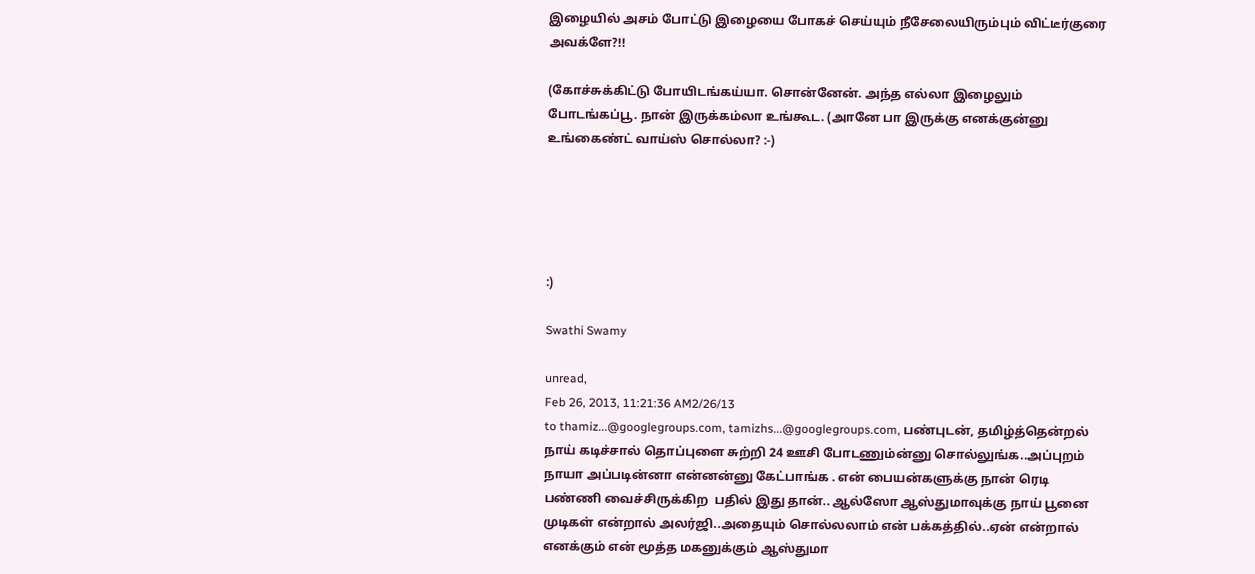இழையில் அசம் போட்டு இழையை போகச் செய்யும் நீசேலையிரும்பும் விட்டீர்குரை அவக்ளே?!!

(கோச்சுக்கிட்டு போயிடங்கய்யா. சொன்னேன். அந்த எல்லா இழைலும் போடங்கப்பூ. நான் இருக்கம்லா உங்கூட. (அானே பா இருக்கு எனக்குன்னு உங்கைண்ட் வாய்ஸ் சொல்லா? :-)





:)

Swathi Swamy

unread,
Feb 26, 2013, 11:21:36 AM2/26/13
to thamiz...@googlegroups.com, tamizhs...@googlegroups.com, பண்புடன், தமிழ்த்தென்றல்
நாய் கடிச்சால் தொப்புளை சுற்றி 24 ஊசி போடணும்ன்னு சொல்லுங்க..அப்புறம் நாயா அப்படின்னா என்னன்னு கேட்பாங்க . என் பையன்களுக்கு நான் ரெடி பண்ணி வைச்சிருக்கிற  பதில் இது தான்.. ஆல்ஸோ ஆஸ்துமாவுக்கு நாய் பூனை முடிகள் என்றால் அலர்ஜி..அதையும் சொல்லலாம் என் பக்கத்தில்..ஏன் என்றால் எனக்கும் என் மூத்த மகனுக்கும் ஆஸ்துமா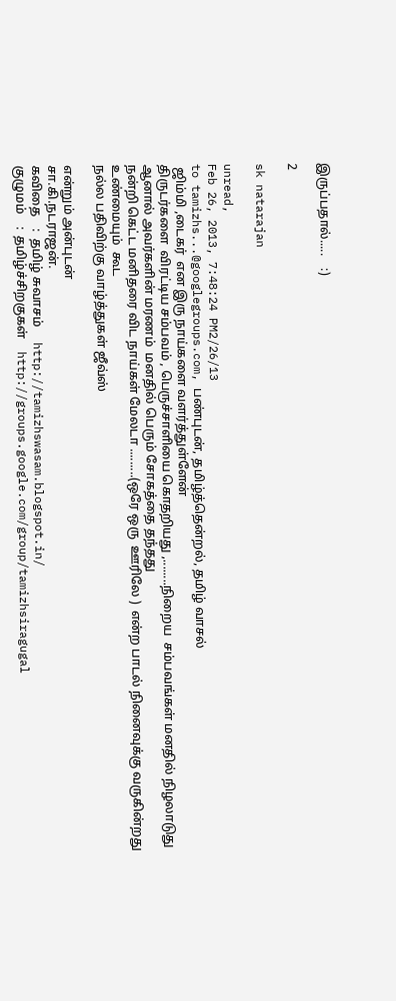இருப்பதால்.....    :)

2

sk natarajan

unread,
Feb 26, 2013, 7:48:24 PM2/26/13
to tamizhs...@googlegroups.com, பண்புடன், தமிழ்த்தென்றல், தமிழ் வாசல்
 ஜிம்மி ,டைகர்  என இரு நாய்களை வளர்த்துள்ளேன்
திருடர்களை  விரட்டிய சம்பவம் , பெருச்சாளியை கொதறியது ,........நிறைய  சம்பவங்கள் மனதில் நிழலாடுது
ஆனால் அவர்களின் மரணம்  மனதில் பெரும் சோகத்தை தந்தது
நன்றி கெட்ட மனிதரை விட நாய்கள் மேலடா .........(ஒரே ஒரு  ஊரிலே )  என்ற பாடல் நினைவுக்கு வருகின்றது
உண்மையும்  கூட
நல்ல பதிவிற்கு வாழ்த்துகள் ஜீவ்ஸ்

என்றும் அன்புடன்
சா.கி.நடராஜன்.
கவிதை    :  தமிழ் சுவாசம்     http://tamizhswasam.blogspot.in/
குழுமம்    :  தமிழ்ச்சிறகுகள்    http://groups.google.com/group/tamizhsiragugal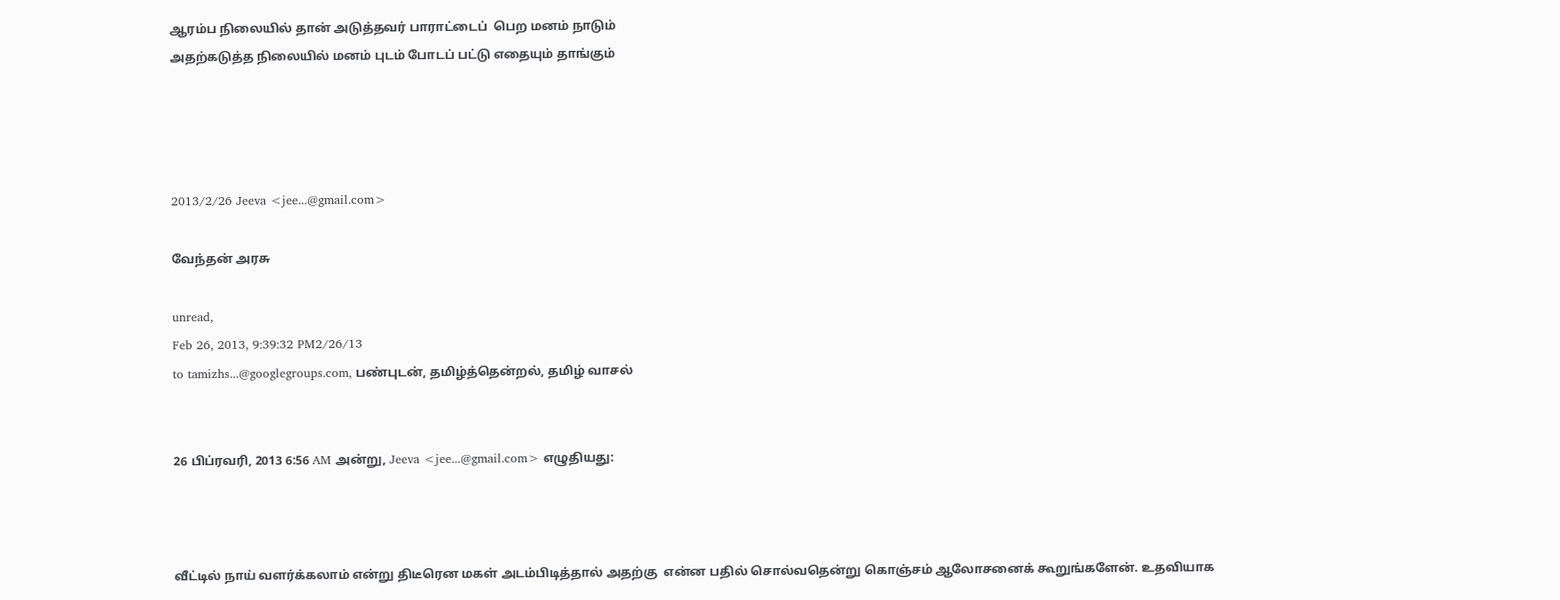ஆரம்ப நிலையில் தான் அடுத்தவர் பாராட்டைப்  பெற மனம் நாடும்
அதற்கடுத்த நிலையில் மனம் புடம் போடப் பட்டு எதையும் தாங்கும்




2013/2/26 Jeeva <jee...@gmail.com>

வேந்தன் அரசு

unread,
Feb 26, 2013, 9:39:32 PM2/26/13
to tamizhs...@googlegroups.com, பண்புடன், தமிழ்த்தென்றல், தமிழ் வாசல்


26 பிப்ரவரி, 2013 6:56 AM அன்று, Jeeva <jee...@gmail.com> எழுதியது:



வீட்டில் நாய் வளர்க்கலாம் என்று திடீரென மகள் அடம்பிடித்தால் அதற்கு  என்ன பதில் சொல்வதென்று கொஞ்சம் ஆலோசனைக் கூறுங்களேன். உதவியாக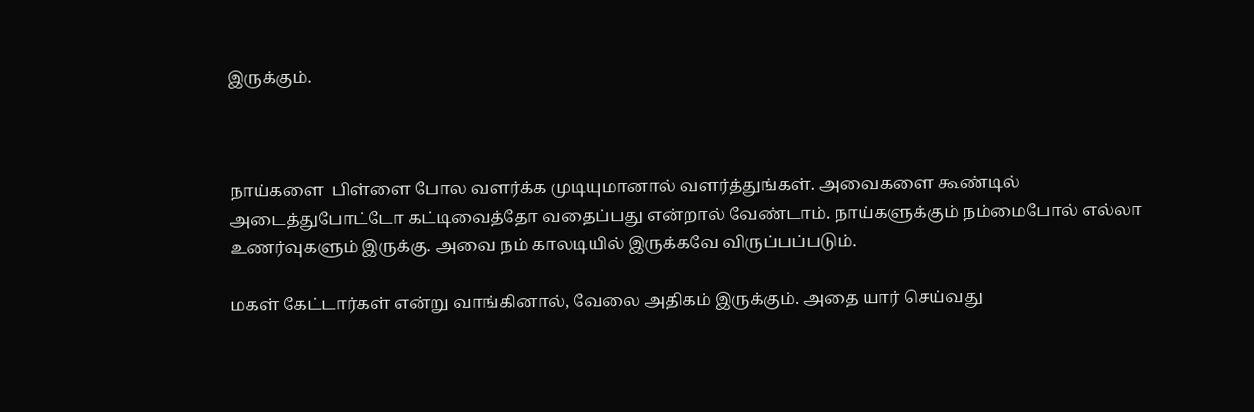இருக்கும்.



நாய்களை  பிள்ளை போல வளர்க்க முடியுமானால் வளர்த்துங்கள். அவைகளை கூண்டில் அடைத்துபோட்டோ கட்டிவைத்தோ வதைப்பது என்றால் வேண்டாம். நாய்களுக்கும் நம்மைபோல் எல்லா உணர்வுகளும் இருக்கு. அவை நம் காலடியில் இருக்கவே விருப்பப்படும்.

மகள் கேட்டார்கள் என்று வாங்கினால், வேலை அதிகம் இருக்கும். அதை யார் செய்வது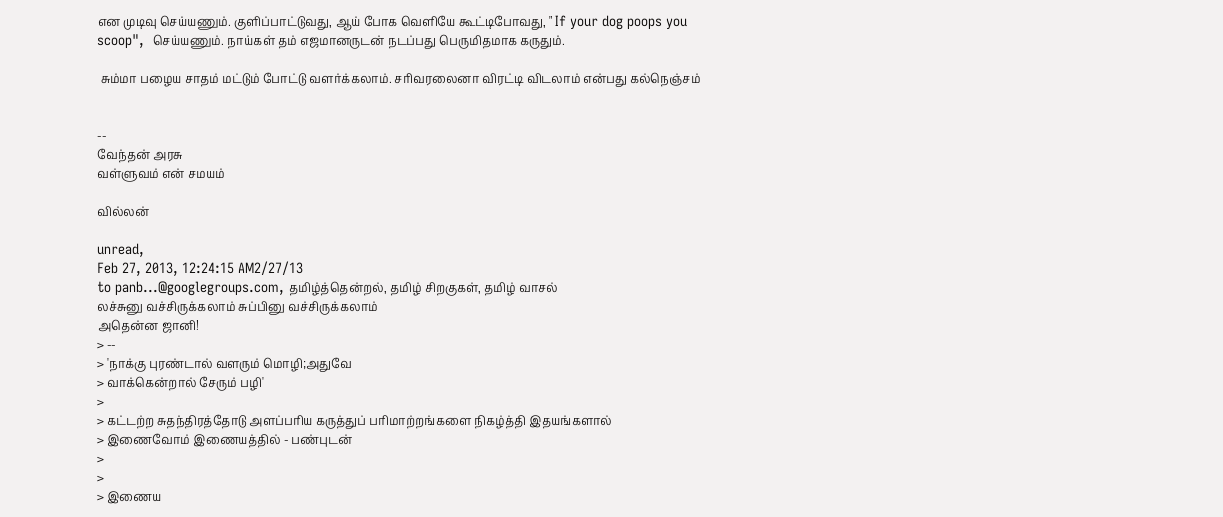என முடிவு செய்யணும். குளிப்பாட்டுவது, ஆய் போக வெளியே கூட்டிபோவது, " If your dog poops you scoop",  செய்யணும். நாய்கள் தம் எஜமானருடன் நடப்பது பெருமிதமாக கருதும்.

 சும்மா பழைய சாதம் மட்டும் போட்டு வளர்க்கலாம். சரிவரலைனா விரட்டி விடலாம் என்பது கல்நெஞ்சம்


--
வேந்தன் அரசு
வள்ளுவம் என் சமயம்

வில்லன்

unread,
Feb 27, 2013, 12:24:15 AM2/27/13
to panb...@googlegroups.com, தமிழ்த்தென்றல், தமிழ் சிறகுகள், தமிழ் வாசல்
லச்சுனு வச்சிருக்கலாம் சுப்பினு வச்சிருக்கலாம்
அதென்ன ஜானி!
> --
> 'நாக்கு புரண்டால் வளரும் மொழி;அதுவே
> வாக்கென்றால் சேரும் பழி'
>
> கட்டற்ற சுதந்திரத்தோடு அளப்பரிய கருத்துப் பரிமாற்றங்களை நிகழ்த்தி இதயங்களால்
> இணைவோம் இணையத்தில் - பண்புடன்
>
>
> இணைய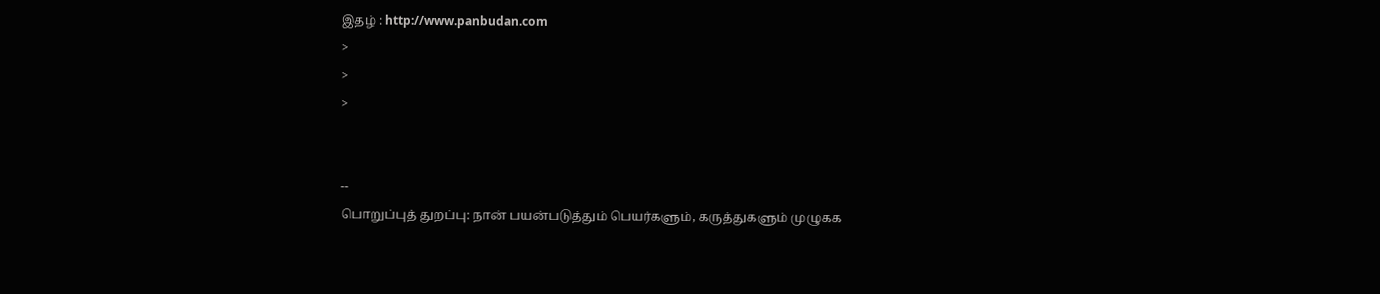இதழ் : http://www.panbudan.com
>
>
>


--
பொறுப்புத் துறப்பு: நான் பயன்படுத்தும் பெயர்களும், கருத்துகளும் முழுகக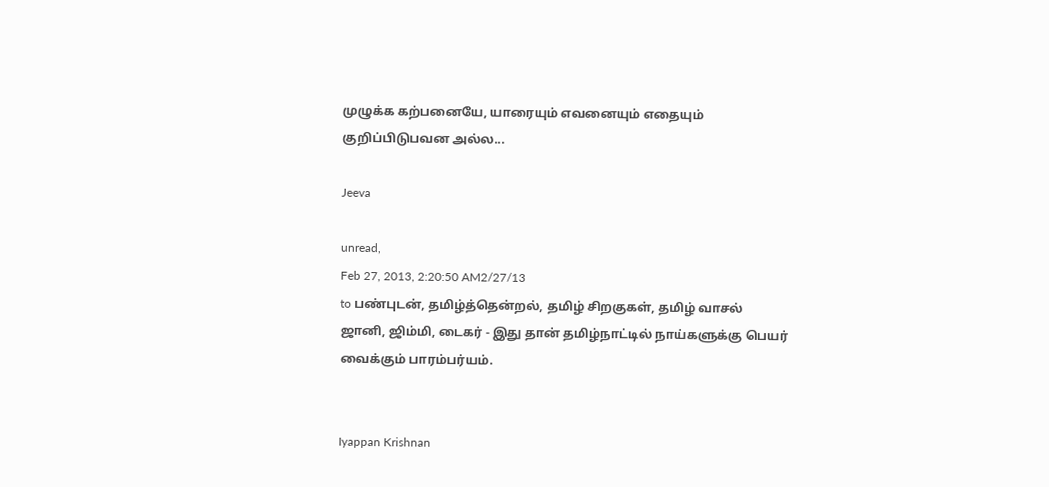முழுக்க கற்பனையே, யாரையும் எவனையும் எதையும் குறிப்பிடுபவன அல்ல...

Jeeva

unread,
Feb 27, 2013, 2:20:50 AM2/27/13
to பண்புடன், தமிழ்த்தென்றல், தமிழ் சிறகுகள், தமிழ் வாசல்
ஜானி, ஜிம்மி, டைகர் - இது தான் தமிழ்நாட்டில் நாய்களுக்கு பெயர் வைக்கும் பாரம்பர்யம்.


Iyappan Krishnan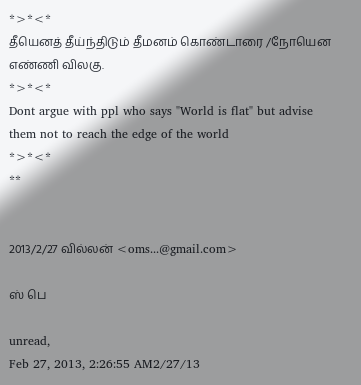*>*<*
தீயெனத் தீய்ந்திடும் தீமனம் கொண்டாரை /நோயென  எண்ணி விலகு.
*>*<*
Dont argue with ppl who says "World is flat" but advise them not to reach the edge of the world
*>*<*
**


2013/2/27 வில்லன் <oms...@gmail.com>

ஸ் பெ

unread,
Feb 27, 2013, 2:26:55 AM2/27/13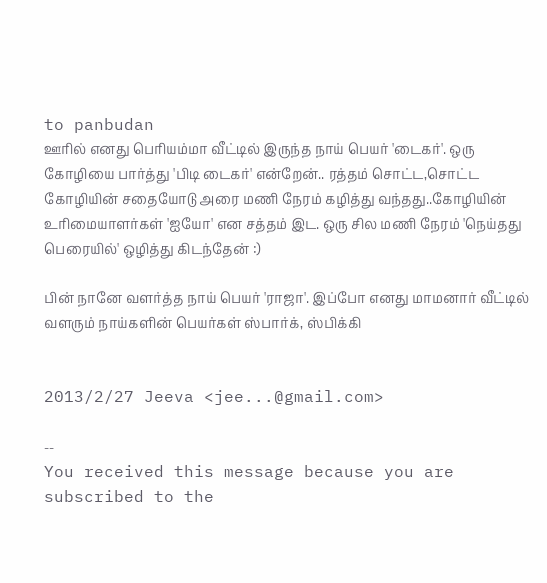to panbudan
ஊரில் எனது பெரியம்மா வீட்டில் இருந்த நாய் பெயர் 'டைகர்'. ஒரு கோழியை பார்த்து 'பிடி டைகர்' என்றேன்.. ரத்தம் சொட்ட,சொட்ட கோழியின் சதையோடு அரை மணி நேரம் கழித்து வந்தது..கோழியின் உரிமையாளர்கள் 'ஐயோ' என சத்தம் இட. ஒரு சில மணி நேரம் 'நெய்தது பெரையில்' ஒழித்து கிடந்தேன் :)

பின் நானே வளர்த்த நாய் பெயர் 'ராஜா'. இப்போ எனது மாமனார் வீட்டில் வளரும் நாய்களின் பெயர்கள் ஸ்பார்க், ஸ்பிக்கி


2013/2/27 Jeeva <jee...@gmail.com>

--
You received this message because you are subscribed to the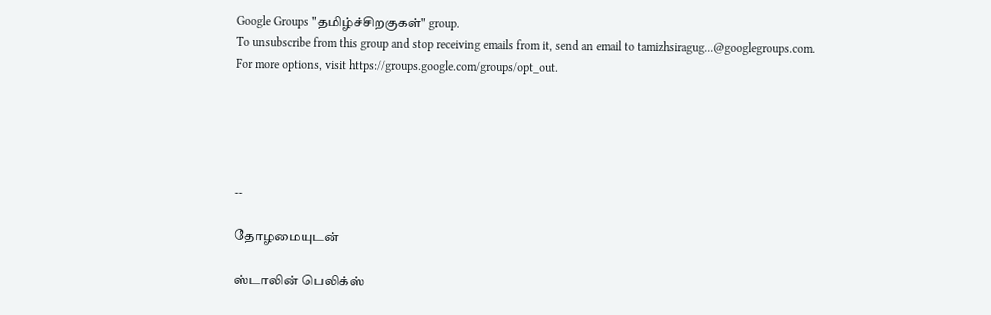Google Groups "தமிழ்ச்சிறகுகள்" group.
To unsubscribe from this group and stop receiving emails from it, send an email to tamizhsiragug...@googlegroups.com.
For more options, visit https://groups.google.com/groups/opt_out.





--

தோழமையுடன்

ஸ்டாலின் பெலிக்ஸ்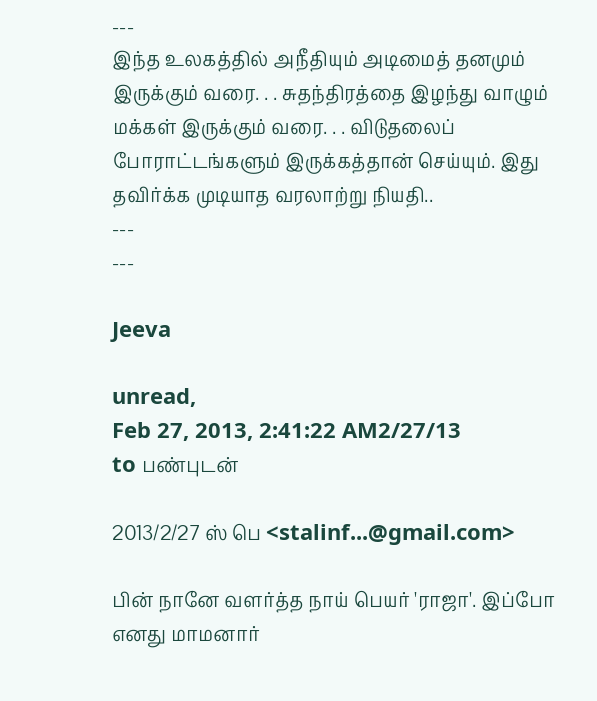---
இந்த உலகத்தில் அநீதியும் அடிமைத் தனமும் இருக்கும் வரை. . . சுதந்திரத்தை இழந்து வாழும் மக்கள் இருக்கும் வரை. . . விடுதலைப் போராட்டங்களும் இருக்கத்தான் செய்யும். இது தவிர்க்க முடியாத வரலாற்று நியதி..
---
---

Jeeva

unread,
Feb 27, 2013, 2:41:22 AM2/27/13
to பண்புடன்

2013/2/27 ஸ் பெ <stalinf...@gmail.com>

பின் நானே வளர்த்த நாய் பெயர் 'ராஜா'. இப்போ எனது மாமனார்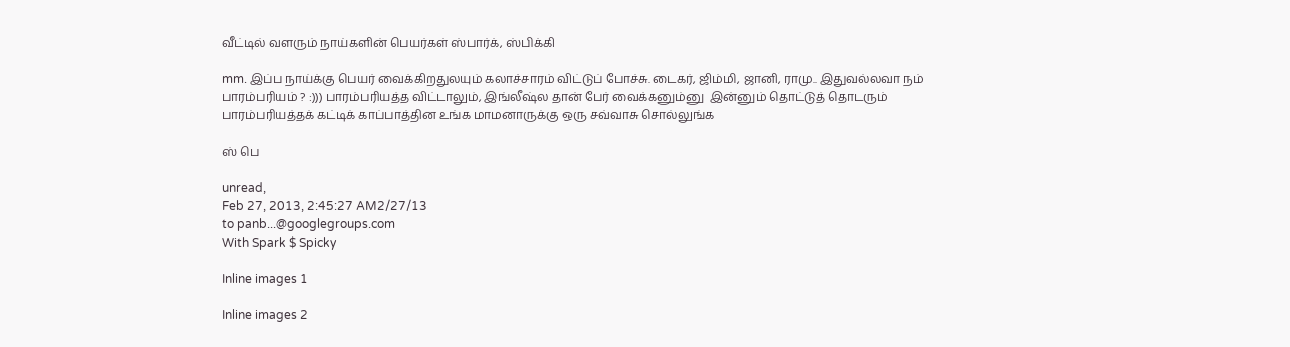வீட்டில் வளரும் நாய்களின் பெயர்கள் ஸ்பார்க், ஸ்பிக்கி

mm. இப்ப நாய்க்கு பெயர் வைக்கிறதுலயும் கலாச்சாரம் விட்டுப் போச்சு. டைகர், ஜிம்மி, ஜானி, ராமு.. இதுவல்லவா நம்  பாரம்பரியம் ? :))) பாரம்பரியத்த விட்டாலும், இங்லீஷ்ல தான் பேர் வைக்கனும்னு  இன்னும் தொட்டுத் தொடரும் பாரம்பரியத்தக் கட்டிக் காப்பாத்தின உங்க மாமனாருக்கு ஒரு சவ்வாசு சொல்லுங்க

ஸ் பெ

unread,
Feb 27, 2013, 2:45:27 AM2/27/13
to panb...@googlegroups.com
With Spark $ Spicky

Inline images 1

Inline images 2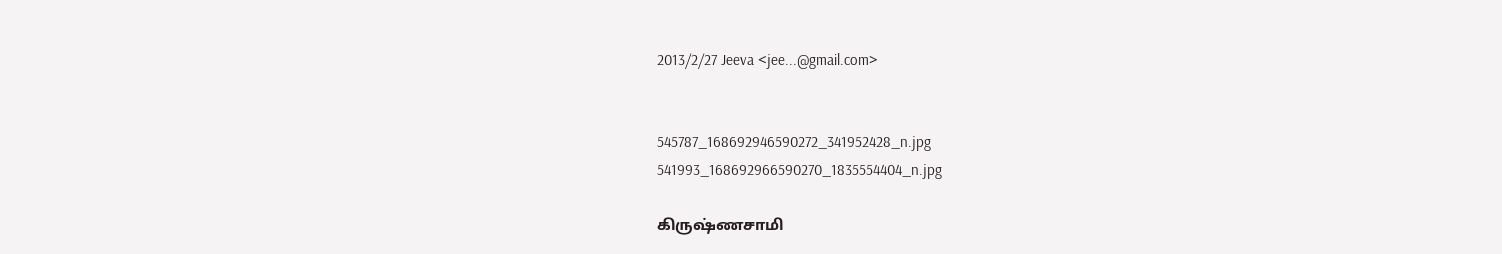2013/2/27 Jeeva <jee...@gmail.com>


545787_168692946590272_341952428_n.jpg
541993_168692966590270_1835554404_n.jpg

கிருஷ்ணசாமி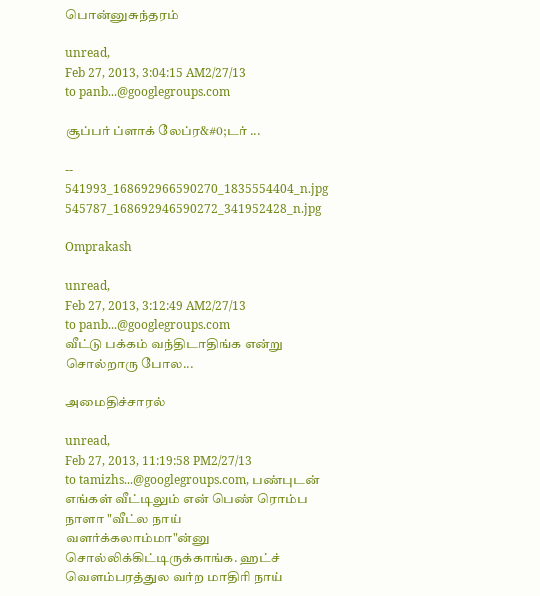பொன்னுசுந்தரம்

unread,
Feb 27, 2013, 3:04:15 AM2/27/13
to panb...@googlegroups.com

சூப்பர் ப்ளாக் லேப்ர&#0;டர் ...

--
541993_168692966590270_1835554404_n.jpg
545787_168692946590272_341952428_n.jpg

Omprakash

unread,
Feb 27, 2013, 3:12:49 AM2/27/13
to panb...@googlegroups.com
வீட்டு பக்கம் வந்திடாதிங்க என்று சொல்றாரு போல...

அமைதிச்சாரல்

unread,
Feb 27, 2013, 11:19:58 PM2/27/13
to tamizhs...@googlegroups.com, பண்புடன்
எங்கள் வீட்டிலும் என் பெண் ரொம்ப நாளா "வீட்ல நாய் வளர்க்கலாம்மா"ன்னு சொல்லிக்கிட்டிருக்காங்க. ஹட்ச் வெளம்பரத்துல வர்ற மாதிரி நாய்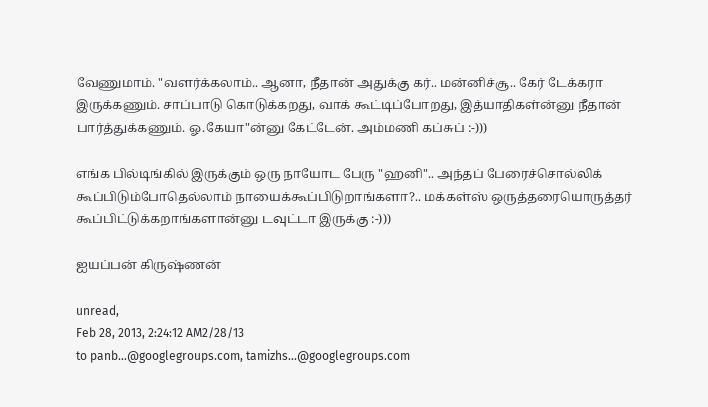வேணுமாம். "வளர்க்கலாம்.. ஆனா, நீதான் அதுக்கு கர்.. மன்னிச்சூ.. கேர் டேக்கரா இருக்கணும். சாப்பாடு கொடுக்கறது, வாக் கூட்டிப்போறது, இத்யாதிகள்ன்னு நீதான் பார்த்துக்கணும். ஓ.கேயா"ன்னு கேட்டேன். அம்மணி கப்சுப் :-)))

எங்க பில்டிங்கில் இருக்கும் ஒரு நாயோட பேரு "ஹனி".. அந்தப் பேரைச்சொல்லிக் கூப்பிடும்போதெல்லாம் நாயைக்கூப்பிடுறாங்களா?.. மக்கள்ஸ் ஒருத்தரையொருத்தர் கூப்பிட்டுக்கறாங்களான்னு டவுட்டா இருக்கு :-)))

ஐயப்பன் கிருஷ்ணன்

unread,
Feb 28, 2013, 2:24:12 AM2/28/13
to panb...@googlegroups.com, tamizhs...@googlegroups.com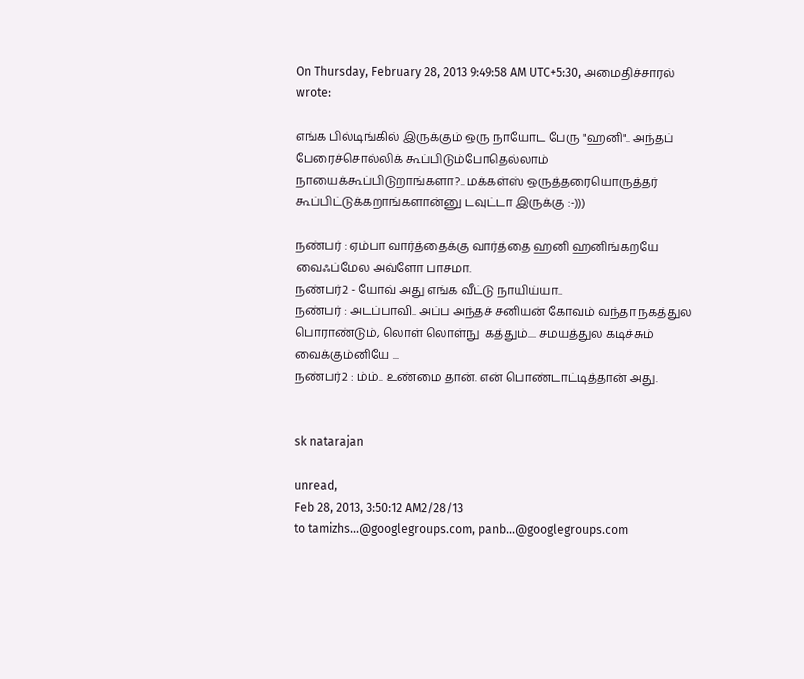On Thursday, February 28, 2013 9:49:58 AM UTC+5:30, அமைதிச்சாரல் wrote:

எங்க பில்டிங்கில் இருக்கும் ஒரு நாயோட பேரு "ஹனி".. அந்தப் பேரைச்சொல்லிக் கூப்பிடும்போதெல்லாம் நாயைக்கூப்பிடுறாங்களா?.. மக்கள்ஸ் ஒருத்தரையொருத்தர் கூப்பிட்டுக்கறாங்களான்னு டவுட்டா இருக்கு :-)))

நண்பர் : ஏம்பா வார்த்தைக்கு வார்த்தை ஹனி ஹனிங்கறயே வைஃப்மேல அவ்ளோ பாசமா.
நண்பர்2 - யோவ் அது எங்க வீட்டு நாயிய்யா..
நண்பர் : அடப்பாவி.. அப்ப அந்தச் சனியன் கோவம் வந்தா நகத்துல பொராண்டும், லொள் லொள்நு  கத்தும்.... சமயத்துல கடிச்சும் வைக்கும்னியே ...
நண்பர்2 : ம்ம்.. உண்மை தான். என் பொண்டாட்டித்தான் அது.


sk natarajan

unread,
Feb 28, 2013, 3:50:12 AM2/28/13
to tamizhs...@googlegroups.com, panb...@googlegroups.com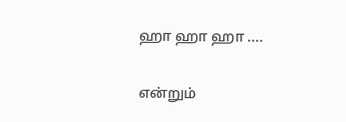ஹா ஹா ஹா ....

என்றும்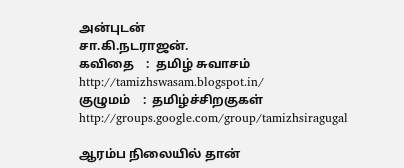அன்புடன்
சா.கி.நடராஜன்.
கவிதை    :  தமிழ் சுவாசம்     http://tamizhswasam.blogspot.in/
குழுமம்    :  தமிழ்ச்சிறகுகள்    http://groups.google.com/group/tamizhsiragugal

ஆரம்ப நிலையில் தான்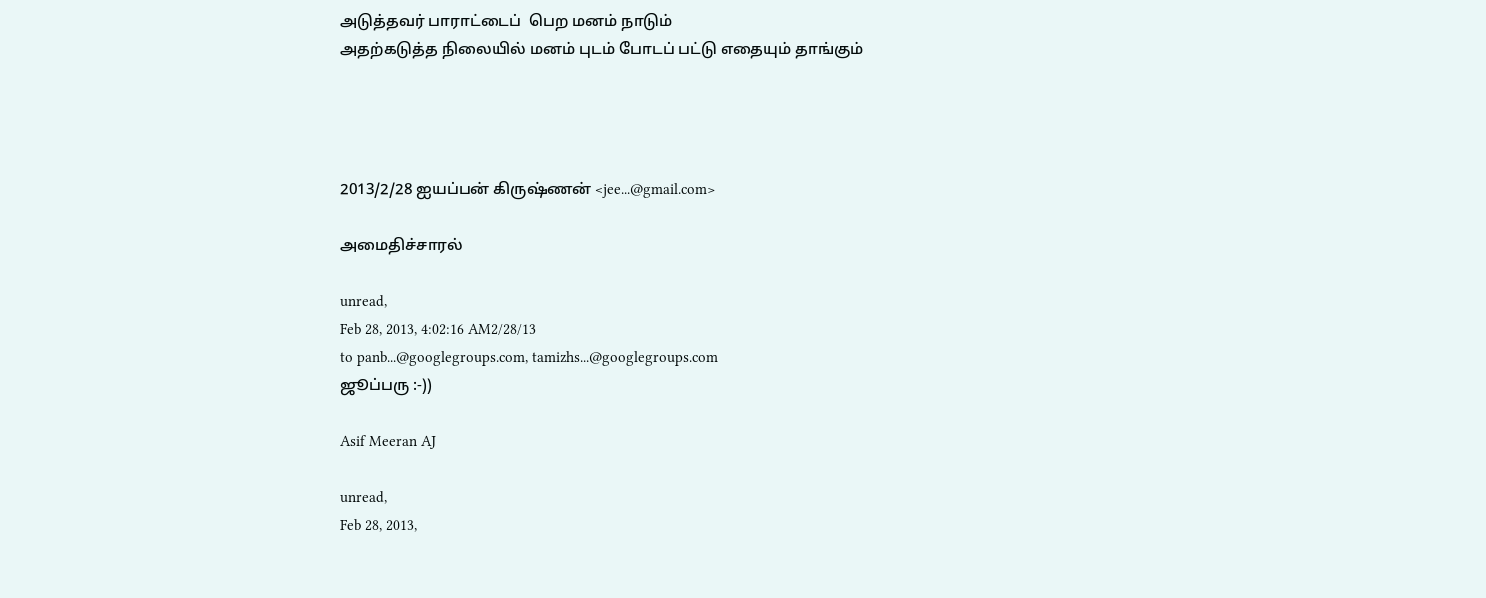அடுத்தவர் பாராட்டைப்  பெற மனம் நாடும்
அதற்கடுத்த நிலையில் மனம் புடம் போடப் பட்டு எதையும் தாங்கும்




2013/2/28 ஐயப்பன் கிருஷ்ணன் <jee...@gmail.com>

அமைதிச்சாரல்

unread,
Feb 28, 2013, 4:02:16 AM2/28/13
to panb...@googlegroups.com, tamizhs...@googlegroups.com
ஜூப்பரு :-))

Asif Meeran AJ

unread,
Feb 28, 2013,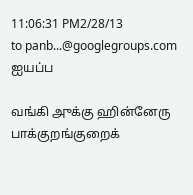11:06:31 PM2/28/13
to panb...@googlegroups.com
ஐயப்ப

வங்கி அுக்கு ஹின்னேரு பாக்குறங்குறைக்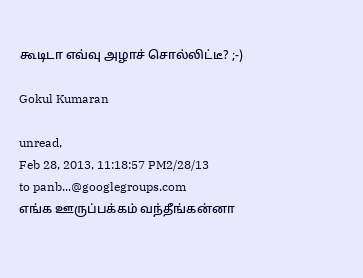கூடிடா எவ்வு அழாச் சொல்லிட்டீ? ;-)

Gokul Kumaran

unread,
Feb 28, 2013, 11:18:57 PM2/28/13
to panb...@googlegroups.com
எங்க ஊருப்பக்கம் வந்தீங்கன்னா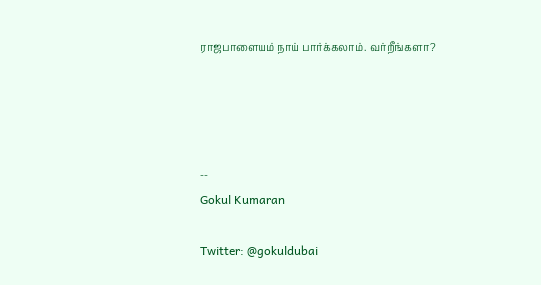ராஜபாளையம் நாய் பார்க்கலாம். வர்றீங்களா?




--
Gokul Kumaran

Twitter: @gokuldubai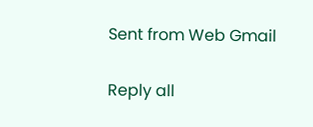Sent from Web Gmail

Reply all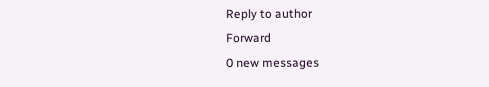Reply to author
Forward
0 new messages